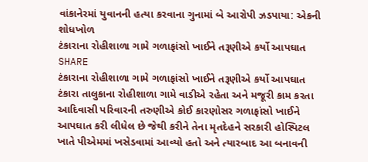વાંકાનેરમાં યુવાનની હત્યા કરવાના ગુનામાં બે આરોપી ઝડપાયા: એકની શોધખોળ
ટંકારાના રોહીશાળા ગામે ગળાફાંસો ખાઈને તરૂણીએ કર્યો આપઘાત
SHARE
ટંકારાના રોહીશાળા ગામે ગળાફાંસો ખાઈને તરૂણીએ કર્યો આપઘાત
ટંકારા તાલુકાના રોહીશાળા ગામે વાડીએ રહેતા અને મજૂરી કામ કરતા આદિવાસી પરિવારની તરુણીએ કોઈ કારણોસર ગળાફાંસો ખાઈને આપઘાત કરી લીધેલ છે જેથી કરીને તેના મૃતદેહને સરકારી હોસ્પિટલ ખાતે પીએમમાં ખસેડવામાં આવ્યો હતો અને ત્યારબાદ આ બનાવની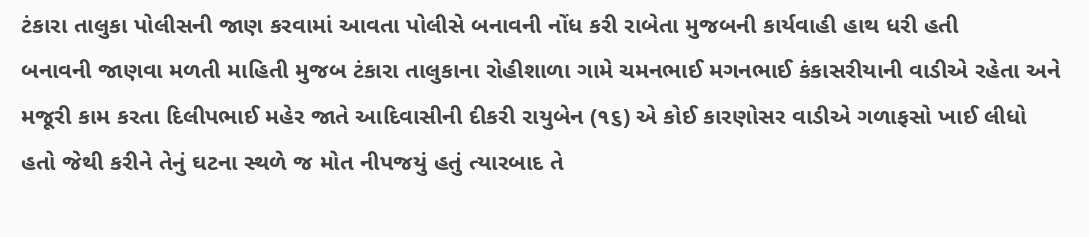ટંકારા તાલુકા પોલીસની જાણ કરવામાં આવતા પોલીસે બનાવની નોંધ કરી રાબેતા મુજબની કાર્યવાહી હાથ ધરી હતી
બનાવની જાણવા મળતી માહિતી મુજબ ટંકારા તાલુકાના રોહીશાળા ગામે ચમનભાઈ મગનભાઈ કંકાસરીયાની વાડીએ રહેતા અને મજૂરી કામ કરતા દિલીપભાઈ મહેર જાતે આદિવાસીની દીકરી રાયુબેન (૧૬) એ કોઈ કારણોસર વાડીએ ગળાફસો ખાઈ લીધો હતો જેથી કરીને તેનું ઘટના સ્થળે જ મોત નીપજયું હતું ત્યારબાદ તે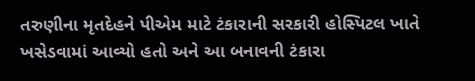તરુણીના મૃતદેહને પીએમ માટે ટંકારાની સરકારી હોસ્પિટલ ખાતે ખસેડવામાં આવ્યો હતો અને આ બનાવની ટંકારા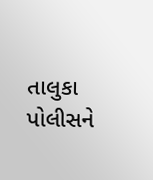તાલુકા પોલીસને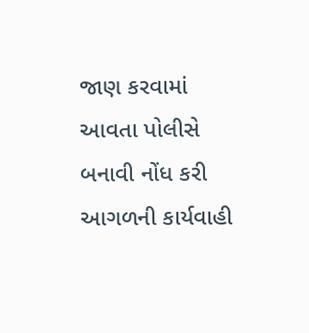જાણ કરવામાં આવતા પોલીસે બનાવી નોંધ કરી આગળની કાર્યવાહી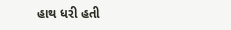હાથ ધરી હતી